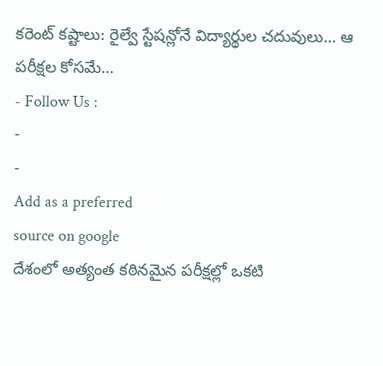కరెంట్ కష్టాలు: రైల్వే స్టేషన్లోనే విద్యార్థుల చదువులు… ఆ పరీక్షల కోసమే…
- Follow Us :
-
-
Add as a preferred
source on google
దేశంలో అత్యంత కఠినమైన పరీక్షల్లో ఒకటి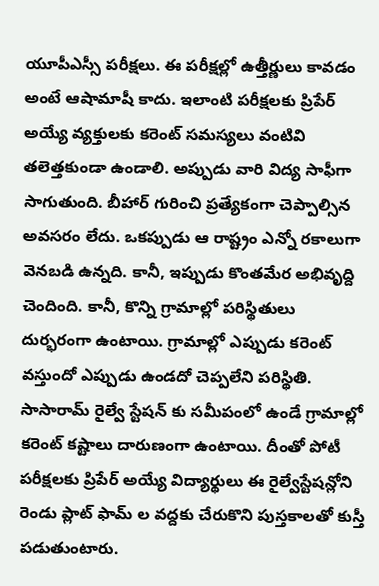యూపీఎస్సీ పరీక్షలు. ఈ పరీక్షల్లో ఉత్తీర్ణులు కావడం అంటే ఆషామాషీ కాదు. ఇలాంటి పరీక్షలకు ప్రిపేర్ అయ్యే వ్యక్తులకు కరెంట్ సమస్యలు వంటివి తలెత్తకుండా ఉండాలి. అప్పుడు వారి విద్య సాఫీగా సాగుతుంది. బీహార్ గురించి ప్రత్యేకంగా చెప్పాల్సిన అవసరం లేదు. ఒకప్పుడు ఆ రాష్ట్రం ఎన్నో రకాలుగా వెనబడి ఉన్నది. కానీ, ఇప్పుడు కొంతమేర అభివృద్ది చెందింది. కానీ, కొన్ని గ్రామాల్లో పరిస్థితులు దుర్భరంగా ఉంటాయి. గ్రామాల్లో ఎప్పుడు కరెంట్ వస్తుందో ఎప్పుడు ఉండదో చెప్పలేని పరిస్థితి. సాసారామ్ రైల్వే స్టేషన్ కు సమీపంలో ఉండే గ్రామాల్లో కరెంట్ కష్టాలు దారుణంగా ఉంటాయి. దీంతో పోటీ పరీక్షలకు ప్రిపేర్ అయ్యే విద్యార్థులు ఈ రైల్వేస్టేషన్లోని రెండు ప్లాట్ ఫామ్ ల వద్దకు చేరుకొని పుస్తకాలతో కుస్తీ పడుతుంటారు.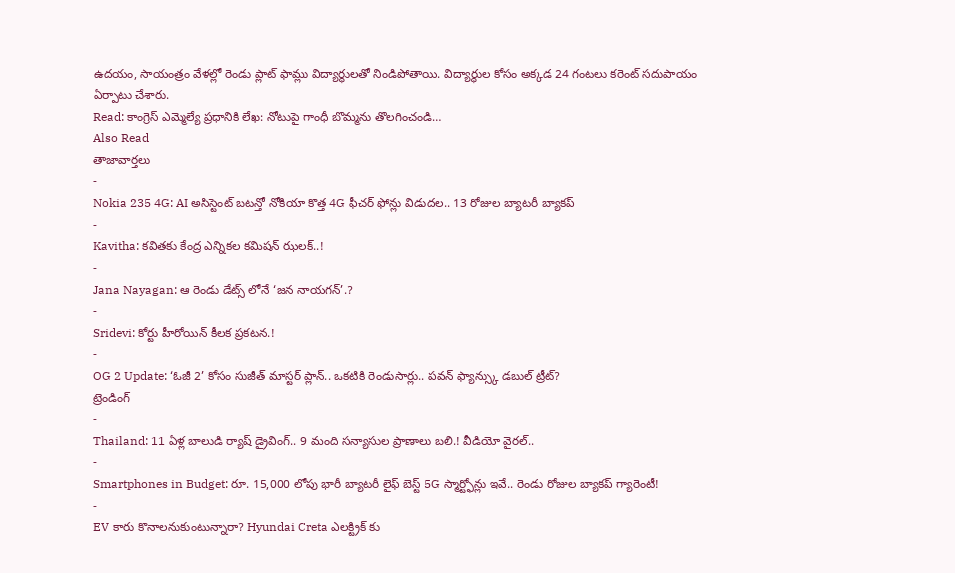ఉదయం, సాయంత్రం వేళల్లో రెండు ప్లాట్ ఫామ్లు విద్యార్థులతో నిండిపోతాయి. విద్యార్థుల కోసం అక్కడ 24 గంటలు కరెంట్ సదుపాయం ఏర్పాటు చేశారు.
Read: కాంగ్రెస్ ఎమ్మెల్యే ప్రధానికి లేఖ: నోటుపై గాంధీ బొమ్మను తొలగించండి…
Also Read
తాజావార్తలు
-
Nokia 235 4G: AI అసిస్టెంట్ బటన్తో నోకియా కొత్త 4G ఫీచర్ ఫోన్లు విడుదల.. 13 రోజుల బ్యాటరీ బ్యాకప్
-
Kavitha: కవితకు కేంద్ర ఎన్నికల కమిషన్ ఝలక్..!
-
Jana Nayagan: ఆ రెండు డేట్స్ లోనే ‘జన నాయగన్’.?
-
Sridevi: కోర్టు హీరోయిన్ కీలక ప్రకటన.!
-
OG 2 Update: ‘ఓజీ 2’ కోసం సుజీత్ మాస్టర్ ప్లాన్.. ఒకటికి రెండుసార్లు.. పవన్ ఫ్యాన్స్కు డబుల్ ట్రీట్?
ట్రెండింగ్
-
Thailand: 11 ఏళ్ల బాలుడి ర్యాష్ డ్రైవింగ్.. 9 మంది సన్యాసుల ప్రాణాలు బలి.! వీడియో వైరల్..
-
Smartphones in Budget: రూ. 15,000 లోపు భారీ బ్యాటరీ లైఫ్ బెస్ట్ 5G స్మార్ట్ఫోన్లు ఇవే.. రెండు రోజుల బ్యాకప్ గ్యారెంటీ!
-
EV కారు కొనాలనుకుంటున్నారా? Hyundai Creta ఎలక్ట్రిక్ కు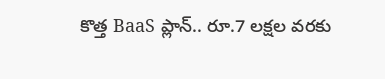కొత్త BaaS ప్లాన్.. రూ.7 లక్షల వరకు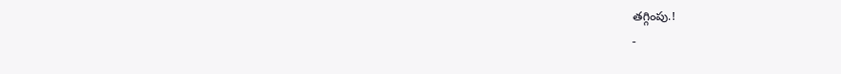తగ్గింపు.!
-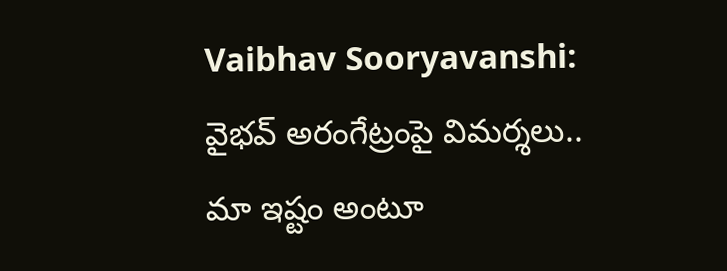Vaibhav Sooryavanshi: వైభవ్ అరంగేట్రంపై విమర్శలు.. మా ఇష్టం అంటూ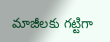మాజీలకు గట్టిగా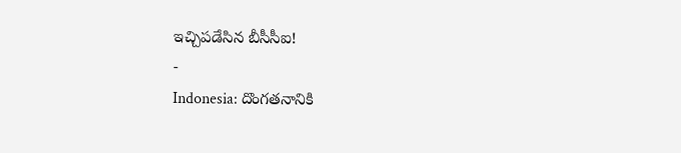ఇచ్చిపడేసిన బీసీసీఐ!
-
Indonesia: దొంగతనానికి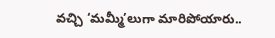వచ్చి ‘మమ్మీ’లుగా మారిపోయారు..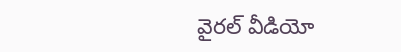వైరల్ వీడియో